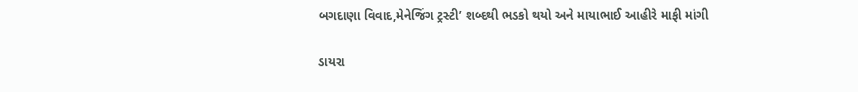બગદાણા વિવાદ,મેનેજિંગ ટ્રસ્ટી’ શબ્દથી ભડકો થયો અને માયાભાઈ આહીરે માફી માંગી

ડાયરા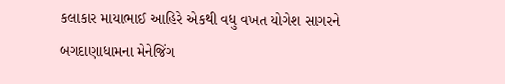કલાકાર માયાભાઈ આહિરે એકથી વધુ વખત યોગેશ સાગરને બગદાણાધામના મેનેજિંગ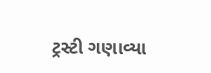ટ્રસ્ટી ગણાવ્યા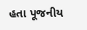હતા પૂજનીય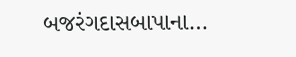બજરંગદાસબાપાના…